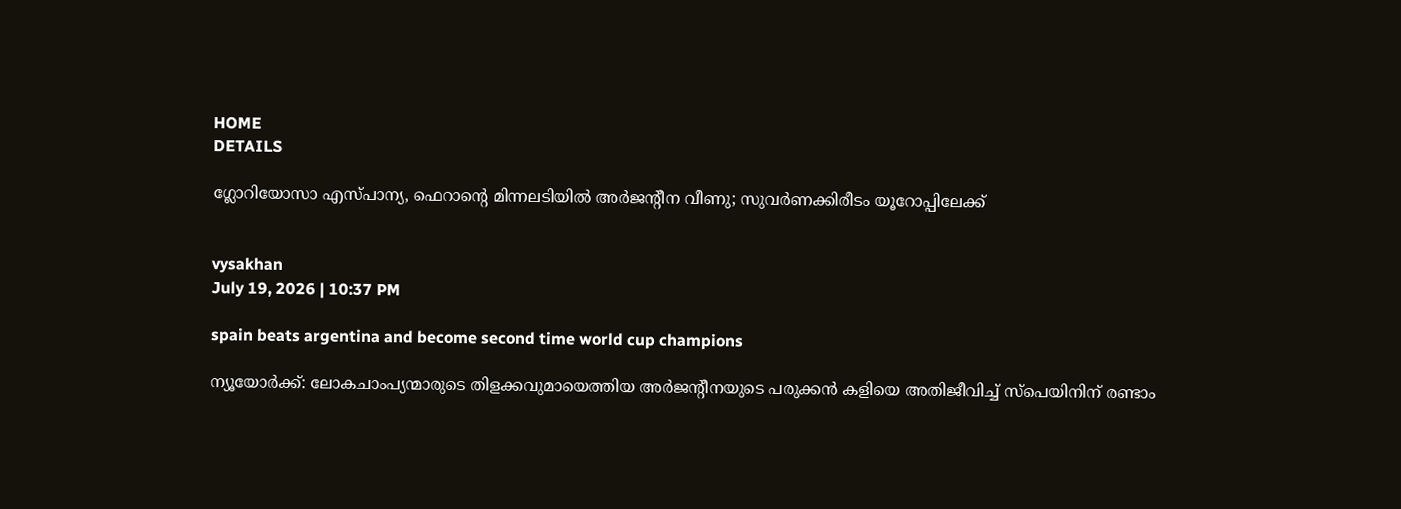HOME
DETAILS

ഗ്ലോറിയോസാ എസ്പാന്യ, ഫെറാന്റെ മിന്നലടിയില്‍ അര്‍ജന്റീന വീണു; സുവര്‍ണക്കിരീടം യൂറോപ്പിലേക്ക്


vysakhan
July 19, 2026 | 10:37 PM

spain beats argentina and become second time world cup champions

ന്യൂയോര്‍ക്ക്: ലോകചാംപ്യന്മാരുടെ തിളക്കവുമായെത്തിയ അര്‍ജന്റീനയുടെ പരുക്കന്‍ കളിയെ അതിജീവിച്ച് സ്‌പെയിനിന് രണ്ടാം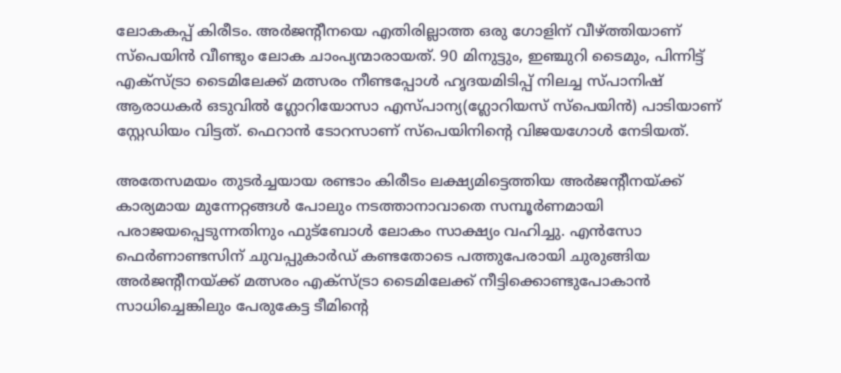ലോകകപ്പ് കിരീടം. അര്‍ജന്റീനയെ എതിരില്ലാത്ത ഒരു ഗോളിന് വീഴ്ത്തിയാണ് സ്‌പെയിന്‍ വീണ്ടും ലോക ചാംപ്യന്മാരായത്. 90 മിനുട്ടും, ഇഞ്ചുറി ടൈമും, പിന്നിട്ട് എക്‌സ്ട്രാ ടൈമിലേക്ക് മത്സരം നീണ്ടപ്പോള്‍ ഹൃദയമിടിപ്പ് നിലച്ച സ്പാനിഷ് ആരാധകര്‍ ഒടുവില്‍ ഗ്ലോറിയോസാ എസ്പാന്യ(ഗ്ലോറിയസ് സ്‌പെയിന്‍) പാടിയാണ് സ്റ്റേഡിയം വിട്ടത്. ഫെറാന്‍ ടോറസാണ് സ്‌പെയിനിന്റെ വിജയഗോള്‍ നേടിയത്.

അതേസമയം തുടര്‍ച്ചയായ രണ്ടാം കിരീടം ലക്ഷ്യമിട്ടെത്തിയ അര്‍ജന്റീനയ്ക്ക് കാര്യമായ മുന്നേറ്റങ്ങള്‍ പോലും നടത്താനാവാതെ സമ്പൂര്‍ണമായി പരാജയപ്പെടുന്നതിനും ഫുട്‌ബോള്‍ ലോകം സാക്ഷ്യം വഹിച്ചു. എന്‍സോ ഫെര്‍ണാണ്ടസിന് ചുവപ്പുകാര്‍ഡ് കണ്ടതോടെ പത്തുപേരായി ചുരുങ്ങിയ അര്‍ജന്റീനയ്ക്ക് മത്സരം എക്‌സ്ട്രാ ടൈമിലേക്ക് നീട്ടിക്കൊണ്ടുപോകാന്‍ സാധിച്ചെങ്കിലും പേരുകേട്ട ടീമിന്റെ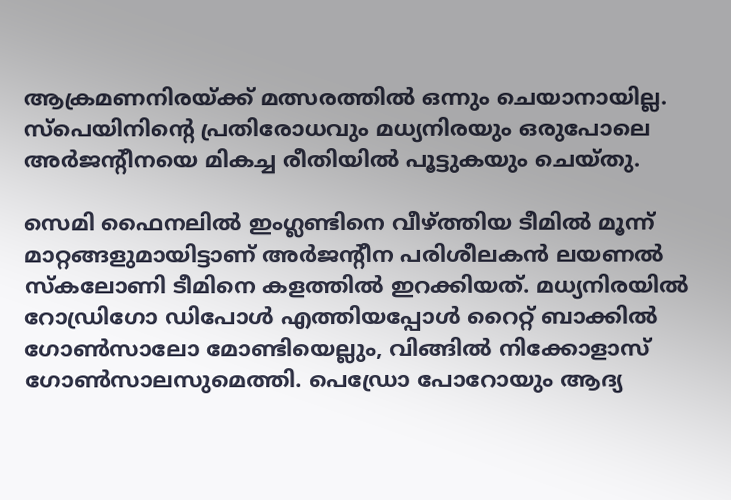ആക്രമണനിരയ്ക്ക് മത്സരത്തില്‍ ഒന്നും ചെയാനായില്ല. സ്‌പെയിനിന്റെ പ്രതിരോധവും മധ്യനിരയും ഒരുപോലെ അര്‍ജന്റീനയെ മികച്ച രീതിയില്‍ പൂട്ടുകയും ചെയ്തു.

സെമി ഫൈനലില്‍ ഇംഗ്ലണ്ടിനെ വീഴ്ത്തിയ ടീമില്‍ മൂന്ന് മാറ്റങ്ങളുമായിട്ടാണ് അര്‍ജന്റീന പരിശീലകന്‍ ലയണല്‍ സ്‌കലോണി ടീമിനെ കളത്തില്‍ ഇറക്കിയത്. മധ്യനിരയില്‍ റോഡ്രിഗോ ഡിപോള്‍ എത്തിയപ്പോള്‍ റൈറ്റ് ബാക്കില്‍ ഗോണ്‍സാലോ മോണ്ടിയെല്ലും, വിങ്ങില്‍ നിക്കോളാസ് ഗോണ്‍സാലസുമെത്തി. പെഡ്രോ പോറോയും ആദ്യ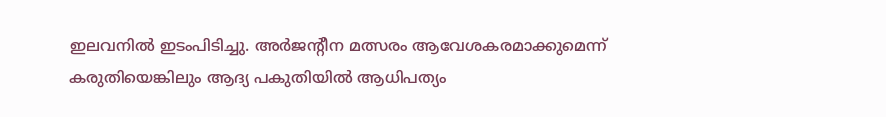ഇലവനില്‍ ഇടംപിടിച്ചു. അര്‍ജന്റീന മത്സരം ആവേശകരമാക്കുമെന്ന് കരുതിയെങ്കിലും ആദ്യ പകുതിയില്‍ ആധിപത്യം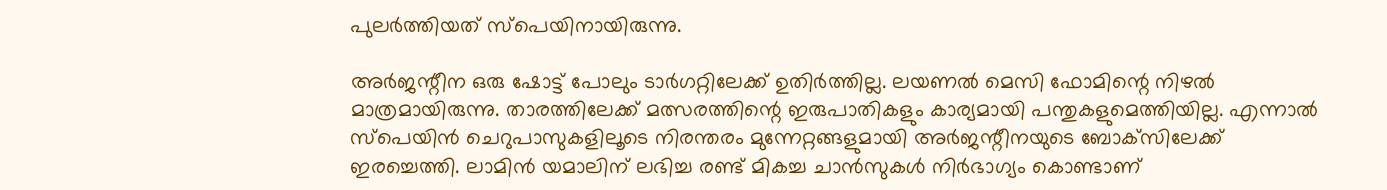പുലര്‍ത്തിയത് സ്‌പെയിനായിരുന്നു.

അര്‍ജന്റീന ഒരു ഷോട്ട് പോലും ടാര്‍ഗറ്റിലേക്ക് ഉതിര്‍ത്തില്ല. ലയണല്‍ മെസി ഫോമിന്റെ നിഴല്‍ മാത്രമായിരുന്നു. താരത്തിലേക്ക് മത്സരത്തിന്റെ ഇരുപാതികളും കാര്യമായി പന്തുകളുമെത്തിയില്ല. എന്നാല്‍ സ്‌പെയിന്‍ ചെറുപാസുകളിലൂടെ നിരന്തരം മുന്നേറ്റങ്ങളുമായി അര്‍ജന്റീനയുടെ ബോക്‌സിലേക്ക് ഇരച്ചെത്തി. ലാമിന്‍ യമാലിന് ലഭിച്ച രണ്ട് മികച്ച ചാന്‍സുകള്‍ നിര്‍ഭാഗ്യം കൊണ്ടാണ്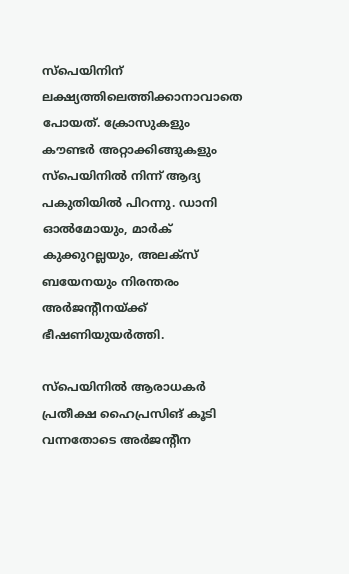സ്‌പെയിനിന് ലക്ഷ്യത്തിലെത്തിക്കാനാവാതെ പോയത്. ക്രോസുകളും കൗണ്ടര്‍ അറ്റാക്കിങ്ങുകളും സ്‌പെയിനില്‍ നിന്ന് ആദ്യ പകുതിയില്‍ പിറന്നു. ഡാനി ഓല്‍മോയും, മാര്‍ക് കുക്കുറല്ലയും, അലക്‌സ് ബയേനയും നിരന്തരം അര്‍ജന്റീനയ്ക്ക് ഭീഷണിയുയര്‍ത്തി.

സ്‌പെയിനില്‍ ആരാധകര്‍ പ്രതീക്ഷ ഹൈപ്രസിങ് കൂടി വന്നതോടെ അര്‍ജന്റീന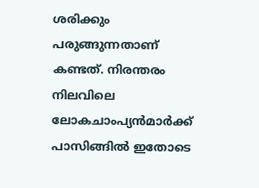ശരിക്കും പരുങ്ങുന്നതാണ് കണ്ടത്. നിരന്തരം നിലവിലെ ലോകചാംപ്യന്‍മാര്‍ക്ക് പാസിങ്ങില്‍ ഇതോടെ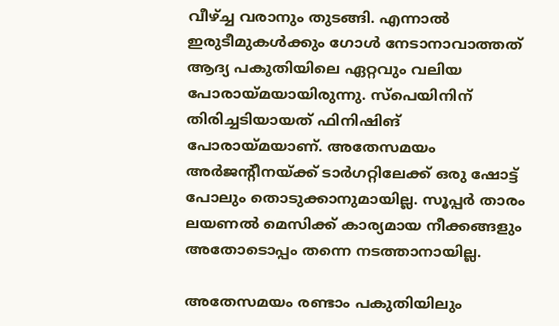വീഴ്ച്ച വരാനും തുടങ്ങി. എന്നാല്‍ ഇരുടീമുകള്‍ക്കും ഗോള്‍ നേടാനാവാത്തത് ആദ്യ പകുതിയിലെ ഏറ്റവും വലിയ പോരായ്മയായിരുന്നു. സ്‌പെയിനിന് തിരിച്ചടിയായത് ഫിനിഷിങ് പോരായ്മയാണ്. അതേസമയം അര്‍ജന്റീനയ്ക്ക് ടാര്‍ഗറ്റിലേക്ക് ഒരു ഷോട്ട് പോലും തൊടുക്കാനുമായില്ല. സൂപ്പര്‍ താരം ലയണല്‍ മെസിക്ക് കാര്യമായ നീക്കങ്ങളും അതോടൊപ്പം തന്നെ നടത്താനായില്ല.

അതേസമയം രണ്ടാം പകുതിയിലും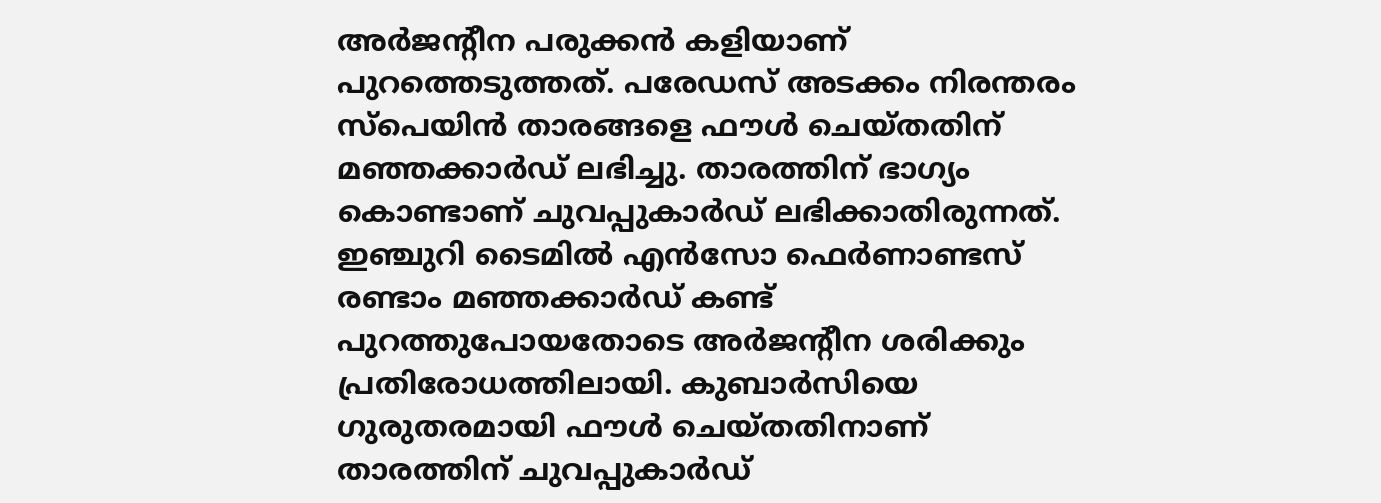അര്‍ജന്റീന പരുക്കന്‍ കളിയാണ് പുറത്തെടുത്തത്. പരേഡസ് അടക്കം നിരന്തരം സ്‌പെയിന്‍ താരങ്ങളെ ഫൗള്‍ ചെയ്തതിന് മഞ്ഞക്കാര്‍ഡ് ലഭിച്ചു. താരത്തിന് ഭാഗ്യം കൊണ്ടാണ് ചുവപ്പുകാര്‍ഡ് ലഭിക്കാതിരുന്നത്. ഇഞ്ചുറി ടൈമില്‍ എന്‍സോ ഫെര്‍ണാണ്ടസ് രണ്ടാം മഞ്ഞക്കാര്‍ഡ് കണ്ട് പുറത്തുപോയതോടെ അര്‍ജന്റീന ശരിക്കും പ്രതിരോധത്തിലായി. കുബാര്‍സിയെ ഗുരുതരമായി ഫൗള്‍ ചെയ്തതിനാണ് താരത്തിന് ചുവപ്പുകാര്‍ഡ്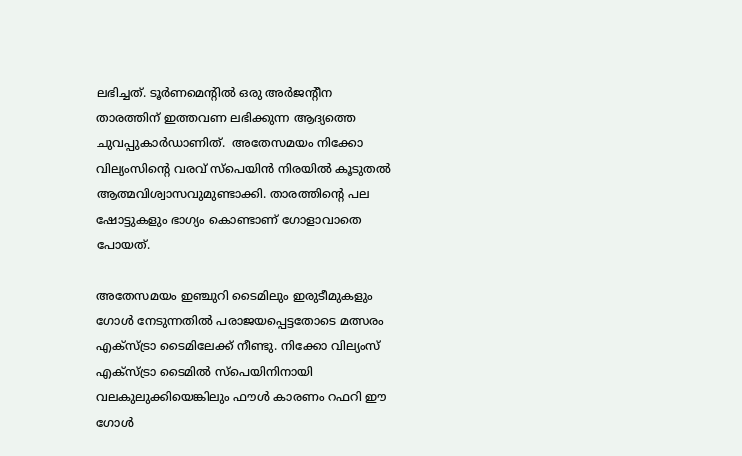ലഭിച്ചത്. ടൂര്‍ണമെന്റില്‍ ഒരു അര്‍ജന്റീന താരത്തിന് ഇത്തവണ ലഭിക്കുന്ന ആദ്യത്തെ ചുവപ്പുകാര്‍ഡാണിത്.  അതേസമയം നിക്കോ വില്യംസിന്റെ വരവ് സ്‌പെയിന്‍ നിരയില്‍ കൂടുതല്‍ ആത്മവിശ്വാസവുമുണ്ടാക്കി. താരത്തിന്റെ പല ഷോട്ടുകളും ഭാഗ്യം കൊണ്ടാണ് ഗോളാവാതെ പോയത്.

അതേസമയം ഇഞ്ചുറി ടൈമിലും ഇരുടീമുകളും ഗോള്‍ നേടുന്നതില്‍ പരാജയപ്പെട്ടതോടെ മത്സരം എക്‌സ്ട്രാ ടൈമിലേക്ക് നീണ്ടു. നിക്കോ വില്യംസ് എക്‌സ്ട്രാ ടൈമില്‍ സ്‌പെയിനിനായി വലകുലുക്കിയെങ്കിലും ഫൗള്‍ കാരണം റഫറി ഈ ഗോള്‍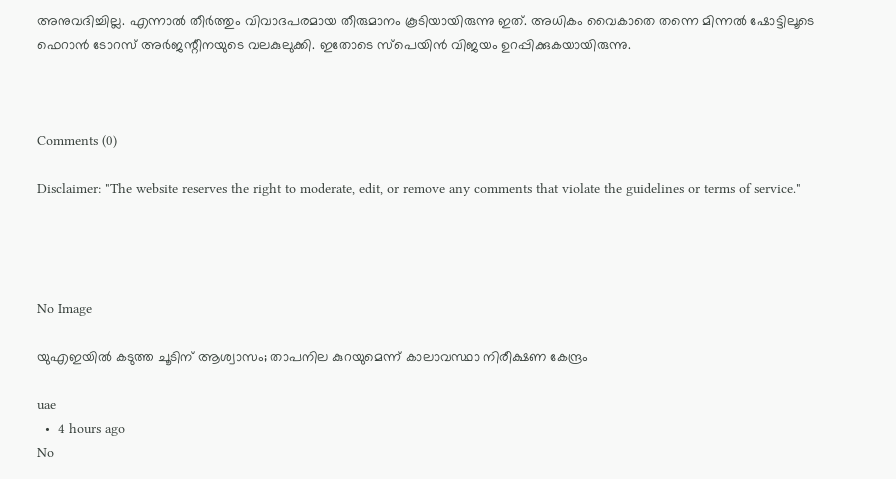അനുവദിച്ചില്ല. എന്നാല്‍ തീര്‍ത്തും വിവാദപരമായ തീരുമാനം കൂടിയായിരുന്നു ഇത്. അധികം വൈകാതെ തന്നെ മിന്നല്‍ ഷോട്ടിലൂടെ ഫെറാന്‍ ടോറസ് അര്‍ജന്റീനയുടെ വലകുലുക്കി. ഇതോടെ സ്‌പെയിന്‍ വിജയം ഉറപ്പിക്കുകയായിരുന്നു.



Comments (0)

Disclaimer: "The website reserves the right to moderate, edit, or remove any comments that violate the guidelines or terms of service."




No Image

യുഎഇയിൽ കടുത്ത ചൂടിന് ആശ്വാസം; താപനില കുറയുമെന്ന് കാലാവസ്ഥാ നിരീക്ഷണ കേന്ദ്രം

uae
  •  4 hours ago
No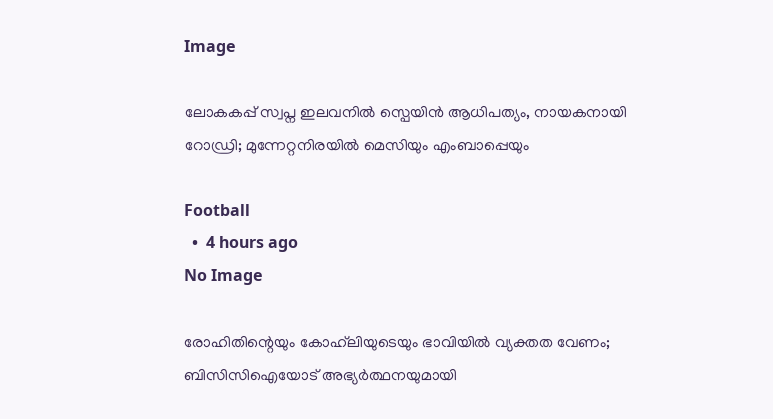Image

ലോകകപ്പ് സ്വപ്ന ഇലവനിൽ സ്പെയിൻ ആധിപത്യം, നായകനായി റോഡ്രി; മുന്നേറ്റനിരയിൽ മെസിയും എംബാപ്പെയും

Football
  •  4 hours ago
No Image

രോഹിതിന്റെയും കോഹ്‌ലിയുടെയും ഭാവിയിൽ വ്യക്തത വേണം; ബിസിസിഐയോട് അഭ്യർത്ഥനയുമായി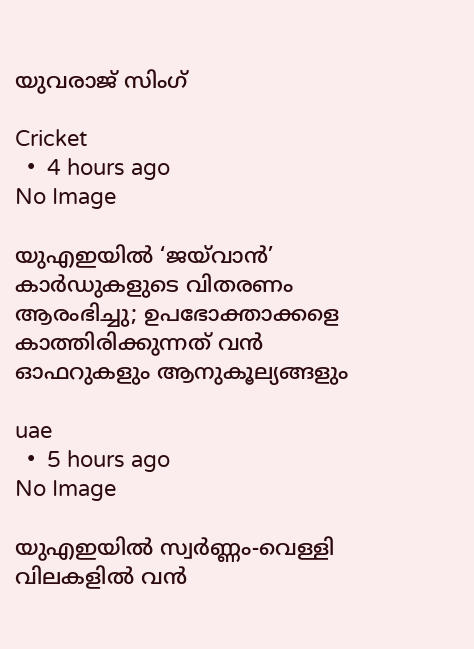യുവരാജ് സിംഗ്

Cricket
  •  4 hours ago
No Image

യുഎഇയിൽ ‘ജയ്‌വാൻ’ കാർഡുകളുടെ വിതരണം ആരംഭിച്ചു; ഉപഭോക്താക്കളെ കാത്തിരിക്കുന്നത് വൻ ഓഫറുകളും ആനുകൂല്യങ്ങളും

uae
  •  5 hours ago
No Image

യുഎഇയിൽ സ്വർണ്ണം-വെള്ളി വിലകളിൽ വൻ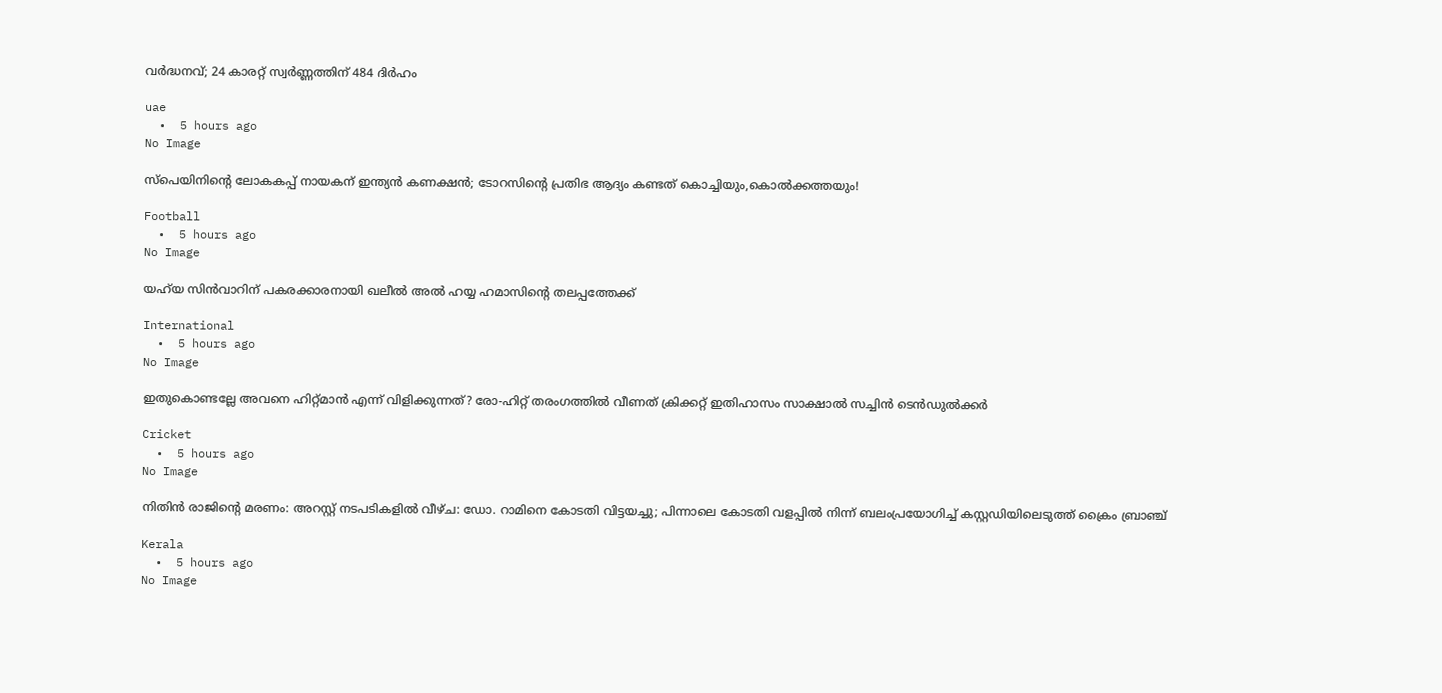വർദ്ധനവ്; 24 കാരറ്റ് സ്വർണ്ണത്തിന് 484 ദിർഹം

uae
  •  5 hours ago
No Image

സ്പെയിനിന്റെ ലോകകപ്പ് നായകന് ഇന്ത്യൻ കണക്ഷൻ; ടോറസിന്റെ പ്രതിഭ ആദ്യം കണ്ടത് കൊച്ചിയും,കൊൽക്കത്തയും!

Football
  •  5 hours ago
No Image

യഹ്‌യ സിൻവാറിന് പകരക്കാരനായി ഖലീൽ അൽ ഹയ്യ ഹമാസിന്റെ തലപ്പത്തേക്ക്

International
  •  5 hours ago
No Image

ഇതുകൊണ്ടല്ലേ അവനെ ഹിറ്റ്മാൻ എന്ന് വിളിക്കുന്നത്? രോ-ഹിറ്റ് തരംഗത്തിൽ വീണത് ക്രിക്കറ്റ് ഇതിഹാസം സാക്ഷാൽ സച്ചിൻ ടെൻഡുൽക്കർ

Cricket
  •  5 hours ago
No Image

നിതിൻ രാജിന്റെ മരണം: അറസ്റ്റ് നടപടികളിൽ വീഴ്ച: ഡോ. റാമിനെ കോടതി വിട്ടയച്ചു; പിന്നാലെ കോടതി വളപ്പിൽ നിന്ന് ബലംപ്രയോഗിച്ച് കസ്റ്റഡിയിലെടുത്ത് ക്രൈം ബ്രാഞ്ച്

Kerala
  •  5 hours ago
No Image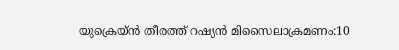യുക്രെയ്ൻ തീരത്ത് റഷ്യൻ മിസൈലാക്രമണം:10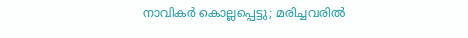നാവികർ കൊല്ലപ്പെട്ടു; മരിച്ചവരിൽ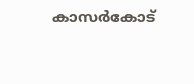കാസർകോട്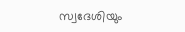സ്വദേശിയും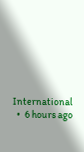International
  •  6 hours ago